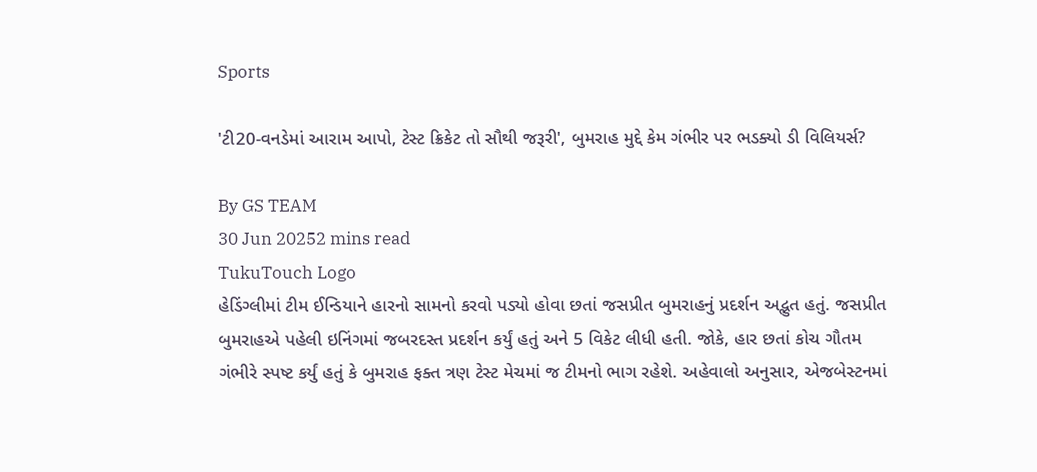Sports

'ટી20-વનડેમાં આરામ આપો, ટેસ્ટ ક્રિકેટ તો સૌથી જરૂરી', બુમરાહ મુદ્દે કેમ ગંભીર પર ભડક્યો ડી વિલિયર્સ?

By GS TEAM
30 Jun 20252 mins read
TukuTouch Logo
હેડિંગ્લીમાં ટીમ ઈન્ડિયાને હારનો સામનો કરવો પડ્યો હોવા છતાં જસપ્રીત બુમરાહનું પ્રદર્શન અદ્ભુત હતું. જસપ્રીત બુમરાહએ પહેલી ઇનિંગમાં જબરદસ્ત પ્રદર્શન કર્યું હતું અને 5 વિકેટ લીધી હતી. જોકે, હાર છતાં કોચ ગૌતમ ગંભીરે સ્પષ્ટ કર્યું હતું કે બુમરાહ ફક્ત ત્રણ ટેસ્ટ મેચમાં જ ટીમનો ભાગ રહેશે. અહેવાલો અનુસાર, એજબેસ્ટનમાં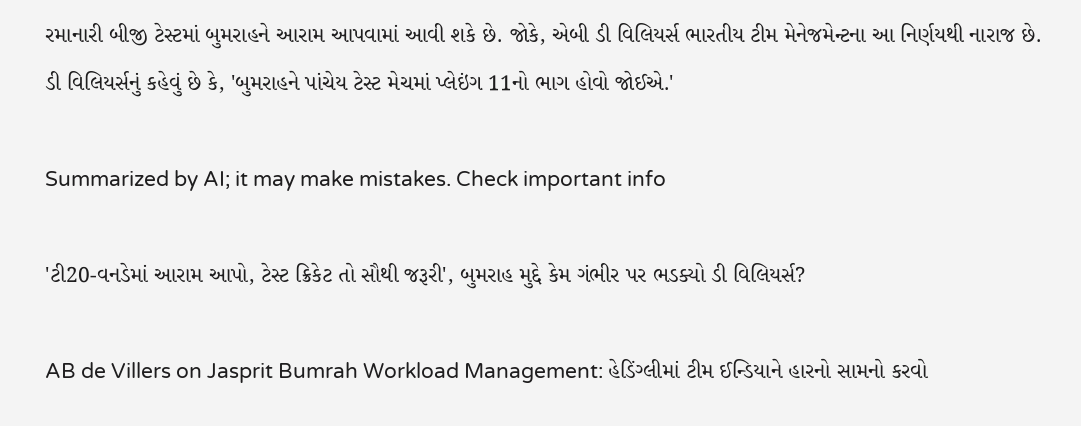રમાનારી બીજી ટેસ્ટમાં બુમરાહને આરામ આપવામાં આવી શકે છે. જોકે, એબી ડી વિલિયર્સ ભારતીય ટીમ મેનેજમેન્ટના આ નિર્ણયથી નારાજ છે. ડી વિલિયર્સનું કહેવું છે કે, 'બુમરાહને પાંચેય ટેસ્ટ મેચમાં પ્લેઇંગ 11નો ભાગ હોવો જોઈએ.'

Summarized by AI; it may make mistakes. Check important info

'ટી20-વનડેમાં આરામ આપો, ટેસ્ટ ક્રિકેટ તો સૌથી જરૂરી', બુમરાહ મુદ્દે કેમ ગંભીર પર ભડક્યો ડી વિલિયર્સ?

AB de Villers on Jasprit Bumrah Workload Management: હેડિંગ્લીમાં ટીમ ઈન્ડિયાને હારનો સામનો કરવો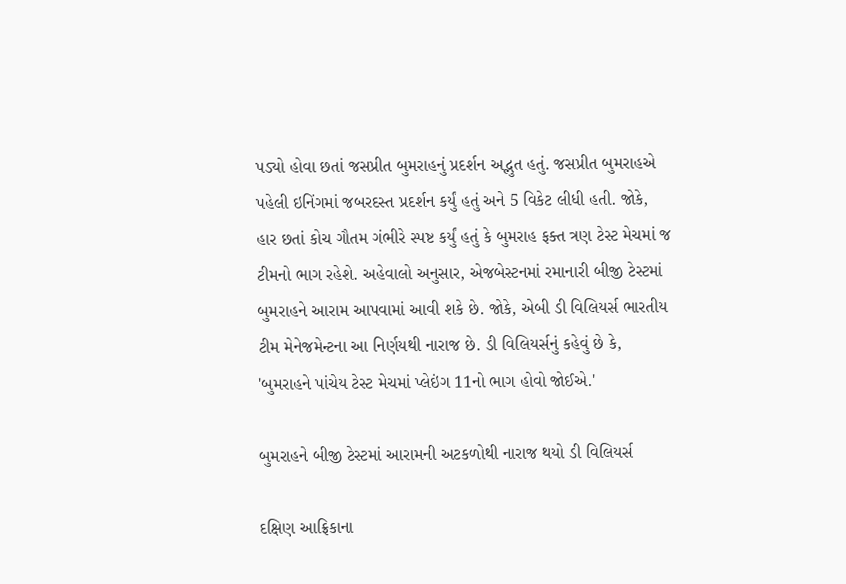પડ્યો હોવા છતાં જસપ્રીત બુમરાહનું પ્રદર્શન અદ્ભુત હતું. જસપ્રીત બુમરાહએ પહેલી ઇનિંગમાં જબરદસ્ત પ્રદર્શન કર્યું હતું અને 5 વિકેટ લીધી હતી. જોકે, હાર છતાં કોચ ગૌતમ ગંભીરે સ્પષ્ટ કર્યું હતું કે બુમરાહ ફક્ત ત્રણ ટેસ્ટ મેચમાં જ ટીમનો ભાગ રહેશે. અહેવાલો અનુસાર, એજબેસ્ટનમાં રમાનારી બીજી ટેસ્ટમાં બુમરાહને આરામ આપવામાં આવી શકે છે. જોકે, એબી ડી વિલિયર્સ ભારતીય ટીમ મેનેજમેન્ટના આ નિર્ણયથી નારાજ છે. ડી વિલિયર્સનું કહેવું છે કે, 'બુમરાહને પાંચેય ટેસ્ટ મેચમાં પ્લેઇંગ 11નો ભાગ હોવો જોઈએ.'

બુમરાહને બીજી ટેસ્ટમાં આરામની અટકળોથી નારાજ થયો ડી વિલિયર્સ

દક્ષિણ આફ્રિકાના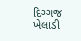દિગ્ગજ ખેલાડી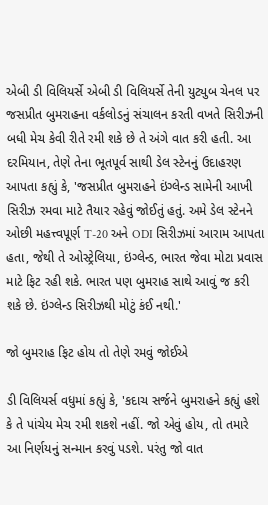એબી ડી વિલિયર્સે એબી ડી વિલિયર્સે તેની યુટ્યુબ ચેનલ પર જસપ્રીત બુમરાહના વર્કલોડનું સંચાલન કરતી વખતે સિરીઝની બધી મેચ કેવી રીતે રમી શકે છે તે અંગે વાત કરી હતી. આ દરમિયાન, તેણે તેના ભૂતપૂર્વ સાથી ડેલ સ્ટેનનું ઉદાહરણ આપતા કહ્યું કે, 'જસપ્રીત બુમરાહને ઇંગ્લેન્ડ સામેની આખી સિરીઝ રમવા માટે તૈયાર રહેવું જોઈતું હતું. અમે ડેલ સ્ટેનને ઓછી મહત્ત્વપૂર્ણ T-20 અને ODI સિરીઝમાં આરામ આપતા હતા, જેથી તે ઓસ્ટ્રેલિયા, ઇંગ્લેન્ડ, ભારત જેવા મોટા પ્રવાસ માટે ફિટ રહી શકે. ભારત પણ બુમરાહ સાથે આવું જ કરી શકે છે. ઇંગ્લેન્ડ સિરીઝથી મોટું કંઈ નથી.'

જો બુમરાહ ફિટ હોય તો તેણે રમવું જોઈએ

ડી વિલિયર્સ વધુમાં કહ્યું કે, 'કદાચ સર્જને બુમરાહને કહ્યું હશે કે તે પાંચેય મેચ રમી શકશે નહીં. જો એવું હોય, તો તમારે આ નિર્ણયનું સન્માન કરવું પડશે. પરંતુ જો વાત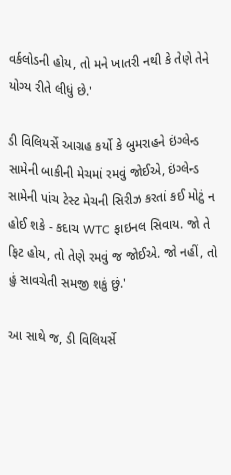વર્કલોડની હોય, તો મને ખાતરી નથી કે તેણે તેને યોગ્ય રીતે લીધું છે.'

ડી વિલિયર્સે આગ્રહ કર્યો કે બુમરાહને ઇંગ્લેન્ડ સામેની બાકીની મેચમાં રમવું જોઈએ, ઇંગ્લેન્ડ સામેની પાંચ ટેસ્ટ મેચની સિરીઝ કરતાં કઈ મોટું ન હોઈ શકે - કદાચ WTC ફાઇનલ સિવાય. જો તે ફિટ હોય, તો તેણે રમવું જ જોઈએ. જો નહીં, તો હું સાવચેતી સમજી શકું છું.'

આ સાથે જ, ડી વિલિયર્સે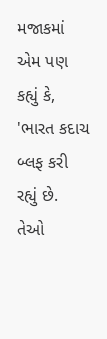મજાકમાં એમ પણ કહ્યું કે, 'ભારત કદાચ બ્લફ કરી રહ્યું છે. તેઓ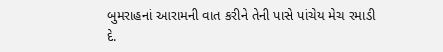બુમરાહનાં આરામની વાત કરીને તેની પાસે પાંચેય મેચ રમાડી દે.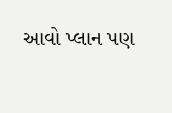આવો પ્લાન પણ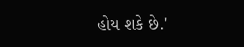હોય શકે છે.'